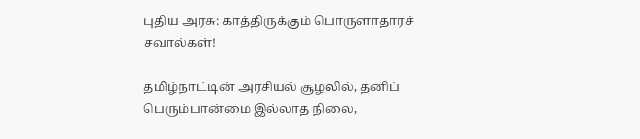புதிய அரசு: காத்திருக்கும் பொருளாதாரச் சவால்கள்!

தமிழ்நாட்டின் அரசியல் சூழலில், தனிப் பெரும்பான்மை இல்லாத நிலை,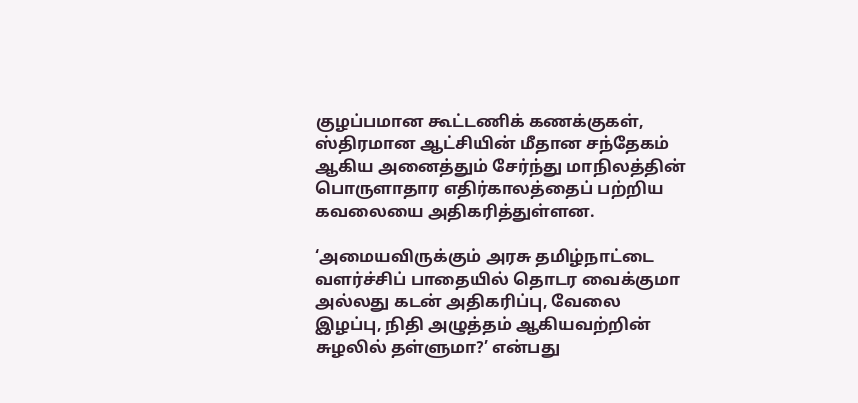குழப்பமான கூட்டணிக் கணக்குகள், ஸ்திரமான ஆட்சியின் மீதான சந்தேகம் ஆகிய அனைத்தும் சேர்ந்து மாநிலத்தின் பொருளாதார எதிர்காலத்தைப் பற்றிய கவலையை அதிகரித்துள்ளன.

‘அமையவிருக்கும் அரசு தமிழ்நாட்டை வளர்ச்சிப் பாதையில் தொடர வைக்குமா அல்லது கடன் அதிகரிப்பு, வேலை இழப்பு, நிதி அழுத்தம் ஆகியவற்றின் சுழலில் தள்ளுமா?’ என்பது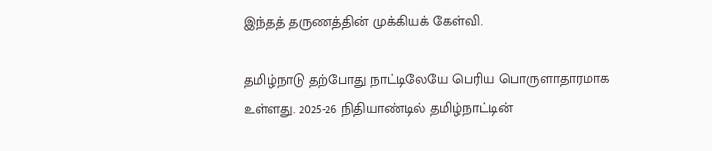இந்தத் தருணத்தின் முக்கியக் கேள்வி.

தமிழ்நாடு தற்போது நாட்டிலேயே பெரிய பொருளாதாரமாக உள்ளது. 2025-26 நிதியாண்டில் தமிழ்நாட்டின்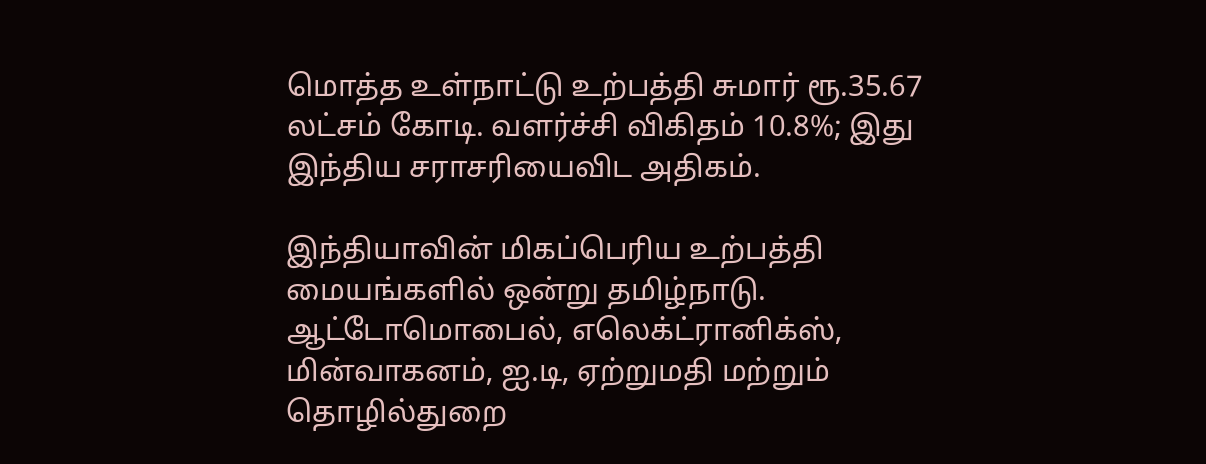மொத்த உள்நாட்டு உற்பத்தி சுமார் ரூ.35.67 லட்சம் கோடி. வளர்ச்சி விகிதம் 10.8%; இது இந்திய சராசரியைவிட அதிகம்.

இந்தியாவின் மிகப்பெரிய உற்பத்தி மையங்களில் ஒன்று தமிழ்நாடு. ஆட்டோமொபைல், எலெக்ட்ரானிக்ஸ், மின்வாகனம், ஐ.டி, ஏற்றுமதி மற்றும் தொழில்துறை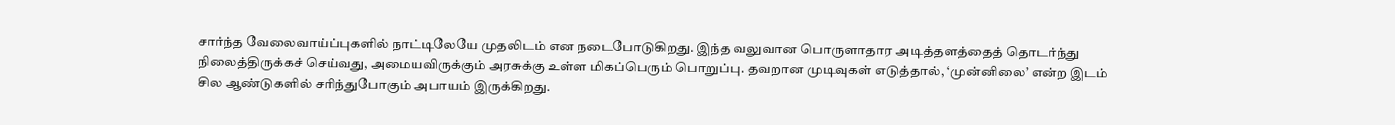சார்ந்த வேலைவாய்ப்புகளில் நாட்டிலேயே முதலிடம் என நடைபோடுகிறது. இந்த வலுவான பொருளாதார அடித்தளத்தைத் தொடர்ந்து நிலைத்திருக்கச் செய்வது, அமையவிருக்கும் அரசுக்கு உள்ள மிகப்பெரும் பொறுப்பு. தவறான முடிவுகள் எடுத்தால், ‘முன்னிலை’ என்ற இடம் சில ஆண்டுகளில் சரிந்துபோகும் அபாயம் இருக்கிறது.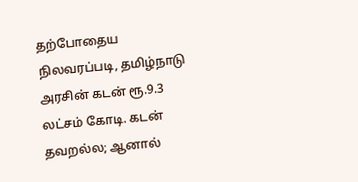தற்போதைய நிலவரப்படி, தமிழ்நாடு அரசின் கடன் ரூ.9.3 லட்சம் கோடி. கடன் தவறல்ல; ஆனால்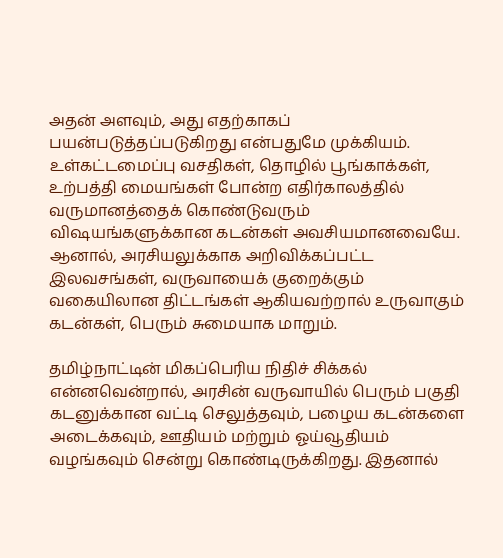அதன் அளவும், அது எதற்காகப் பயன்படுத்தப்படுகிறது என்பதுமே முக்கியம். உள்கட்டமைப்பு வசதிகள், தொழில் பூங்காக்கள், உற்பத்தி மையங்கள் போன்ற எதிர்காலத்தில் வருமானத்தைக் கொண்டுவரும் விஷயங்களுக்கான கடன்கள் அவசியமானவையே. ஆனால், அரசியலுக்காக அறிவிக்கப்பட்ட இலவசங்கள், வருவாயைக் குறைக்கும் வகையிலான திட்டங்கள் ஆகியவற்றால் உருவாகும் கடன்கள், பெரும் சுமையாக மாறும்.

தமிழ்நாட்டின் மிகப்பெரிய நிதிச் சிக்கல் என்னவென்றால், அரசின் வருவாயில் பெரும் பகுதி கடனுக்கான வட்டி செலுத்தவும், பழைய கடன்களை அடைக்கவும், ஊதியம் மற்றும் ஓய்வூதியம் வழங்கவும் சென்று கொண்டிருக்கிறது. இதனால்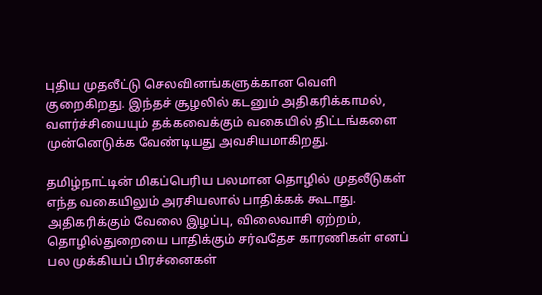புதிய முதலீட்டு செலவினங்களுக்கான வெளி குறைகிறது. இந்தச் சூழலில் கடனும் அதிகரிக்காமல், வளர்ச்சியையும் தக்கவைக்கும் வகையில் திட்டங்களை முன்னெடுக்க வேண்டியது அவசியமாகிறது.

தமிழ்நாட்டின் மிகப்பெரிய பலமான தொழில் முதலீடுகள் எந்த வகையிலும் அரசியலால் பாதிக்கக் கூடாது. அதிகரிக்கும் வேலை இழப்பு, விலைவாசி ஏற்றம், தொழில்துறையை பாதிக்கும் சர்வதேச காரணிகள் எனப் பல முக்கியப் பிரச்னைகள்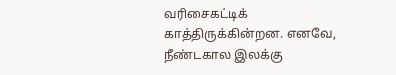வரிசைகட்டிக் காத்திருக்கின்றன. எனவே, நீண்டகால இலக்கு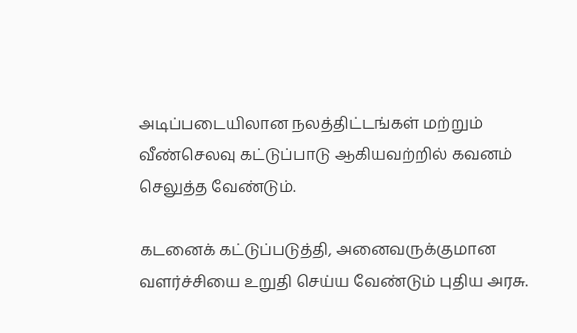அடிப்படையிலான நலத்திட்டங்கள் மற்றும் வீண்செலவு கட்டுப்பாடு ஆகியவற்றில் கவனம் செலுத்த வேண்டும்.

கடனைக் கட்டுப்படுத்தி, அனைவருக்குமான வளர்ச்சியை உறுதி செய்ய வேண்டும் புதிய அரசு.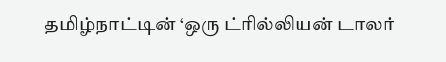தமிழ்நாட்டின் ‘ஒரு ட்ரில்லியன் டாலர்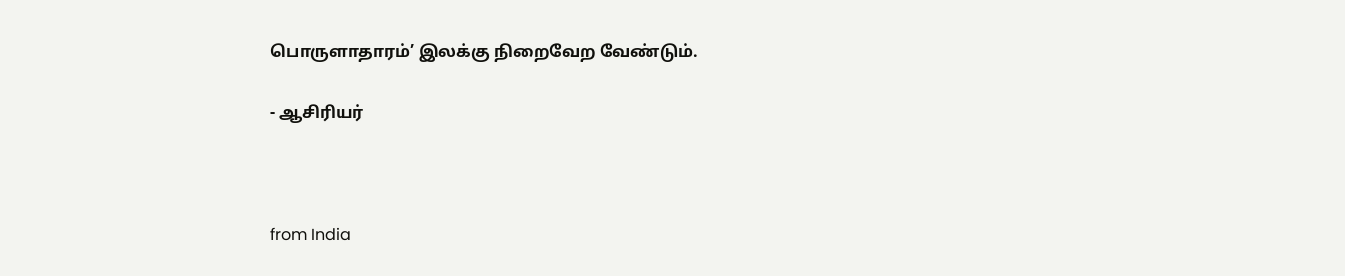பொருளாதாரம்’ இலக்கு நிறைவேற வேண்டும்.

- ஆசிரியர்



from India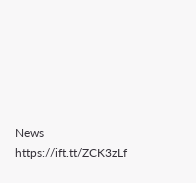News https://ift.tt/ZCK3zLf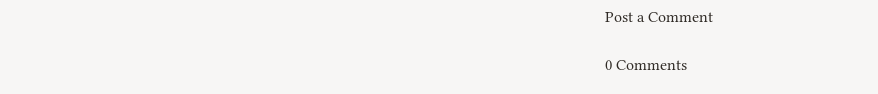Post a Comment

0 Comments